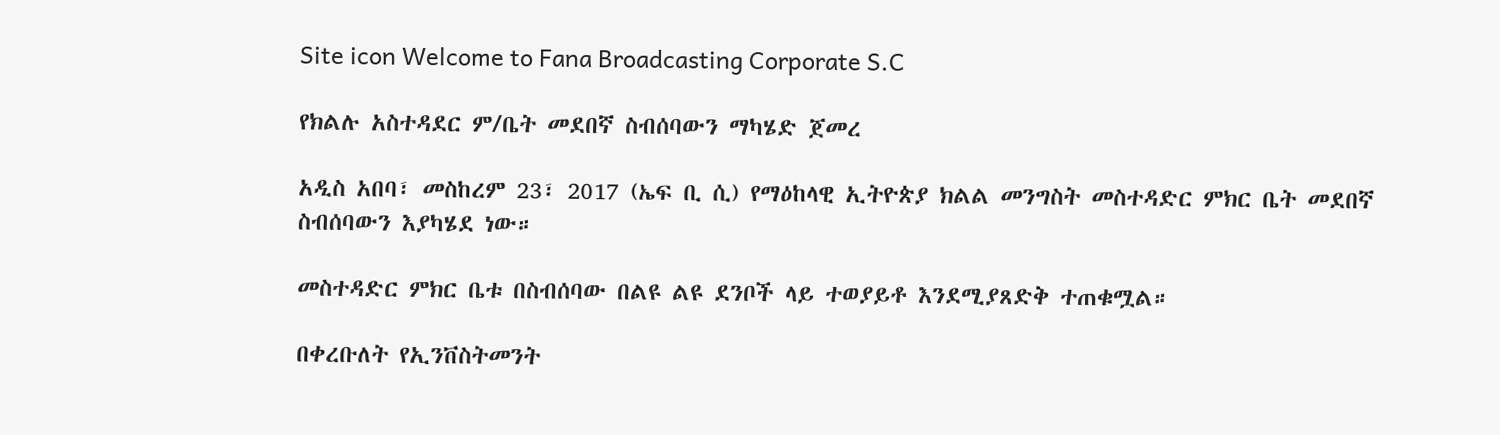Site icon Welcome to Fana Broadcasting Corporate S.C

የክልሉ አስተዳደር ም/ቤት መደበኛ ስብሰባውን ማካሄድ ጀመረ

አዲስ አበባ፣ መስከረም 23፣ 2017 (ኤፍ ቢ ሲ) የማዕከላዊ ኢትዮጵያ ክልል መንግስት መስተዳድር ምክር ቤት መደበኛ ስብሰባውን እያካሄደ ነው።

መስተዳድር ምክር ቤቱ በስብሰባው በልዩ ልዩ ደንቦች ላይ ተወያይቶ እንደሚያጸድቅ ተጠቁሟል።

በቀረቡለት የኢንቨስትመንት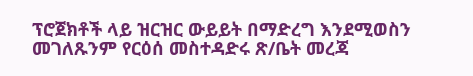ፕሮጀክቶች ላይ ዝርዝር ውይይት በማድረግ እንደሚወስን መገለጹንም የርዕሰ መስተዳድሩ ጽ/ቤት መረጃ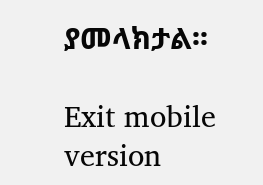ያመላክታል፡፡

Exit mobile version